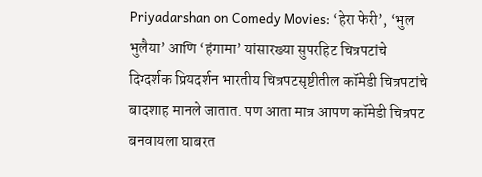Priyadarshan on Comedy Movies: ‘हेरा फेरी’, ‘भुल भुलैया’ आणि ‘हंगामा’ यांसारख्या सुपरहिट चित्रपटांचे दिग्दर्शक प्रियदर्शन भारतीय चित्रपटसृष्टीतील कॉमेडी चित्रपटांचे बादशाह मानले जातात. पण आता मात्र आपण कॉमेडी चित्रपट बनवायला घाबरत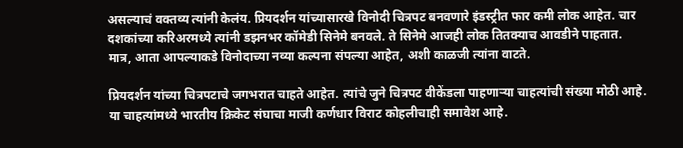असल्याचं वक्तव्य त्यांनी केलंय. प्रियदर्शन यांच्यासारखे विनोदी चित्रपट बनवणारे इंडस्ट्रीत फार कमी लोक आहेत. चार दशकांच्या करिअरमध्ये त्यांनी डझनभर कॉमेडी सिनेमे बनवले. ते सिनेमे आजही लोक तितक्याच आवडीने पाहतात. मात्र, आता आपल्याकडे विनोदाच्या नव्या कल्पना संपल्या आहेत, अशी काळजी त्यांना वाटते.

प्रियदर्शन यांच्या चित्रपटाचे जगभरात चाहते आहेत. त्यांचे जुने चित्रपट वीकेंडला पाहणाऱ्या चाहत्यांची संख्या मोठी आहे. या चाहत्यांमध्ये भारतीय क्रिकेट संघाचा माजी कर्णधार विराट कोहलीचाही समावेश आहे.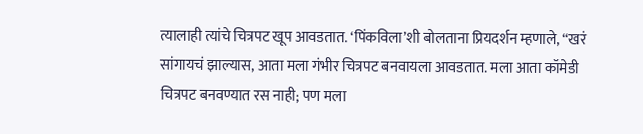त्यालाही त्यांचे चित्रपट खूप आवडतात. ‘पिंकविला’शी बोलताना प्रियदर्शन म्हणाले, “खरं सांगायचं झाल्यास, आता मला गंभीर चित्रपट बनवायला आवडतात. मला आता कॉमेडी चित्रपट बनवण्यात रस नाही; पण मला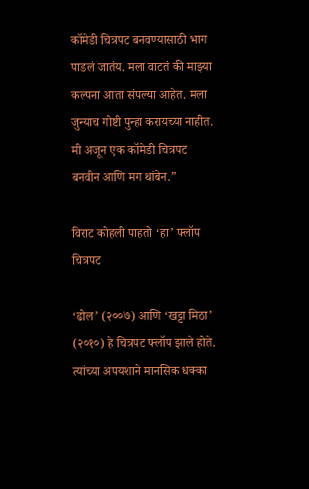कॉमेडी चित्रपट बनवण्यासाठी भाग पाडलं जातंय. मला वाटतं की माझ्या कल्पना आता संपल्या आहेत. मला जुन्याच गोष्टी पुन्हा करायच्या नाहीत. मी अजून एक कॉमेडी चित्रपट बनवीन आणि मग थांबेन.”

विराट कोहली पाहतो ‘हा’ फ्लॉप चित्रपट

‘ढोल’ (२००७) आणि ‘खट्टा मिठा’ (२०१०) हे चित्रपट फ्लॉप झाले होते. त्यांच्या अपयशाने मानसिक धक्का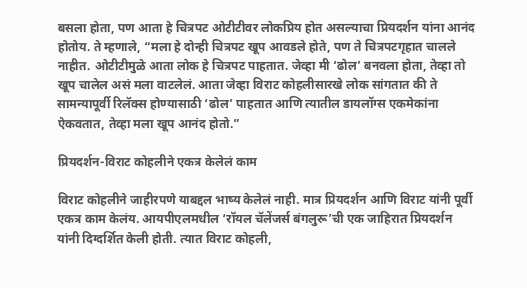बसला होता, पण आता हे चित्रपट ओटीटीवर लोकप्रिय होत असल्याचा प्रियदर्शन यांना आनंद होतोय. ते म्हणाले, “मला हे दोन्ही चित्रपट खूप आवडले होते, पण ते चित्रपटगृहात चालले नाहीत. ओटीटीमुळे आता लोक हे चित्रपट पाहतात. जेव्हा मी ‘ढोल’ बनवला होता, तेव्हा तो खूप चालेल असं मला वाटलेलं. आता जेव्हा विराट कोहलीसारखे लोक सांगतात की ते सामन्यापूर्वी रिलॅक्स होण्यासाठी ‘ढोल’ पाहतात आणि त्यातील डायलॉग्स एकमेकांना ऐकवतात, तेव्हा मला खूप आनंद होतो.”

प्रियदर्शन-विराट कोहलीने एकत्र केलेलं काम

विराट कोहलीने जाहीरपणे याबद्दल भाष्य केलेलं नाही. मात्र प्रियदर्शन आणि विराट यांनी पूर्वी एकत्र काम केलंय. आयपीएलमधील ‘रॉयल चॅलेंजर्स बंगलुरू’ची एक जाहिरात प्रियदर्शन यांनी दिग्दर्शित केली होती. त्यात विराट कोहली,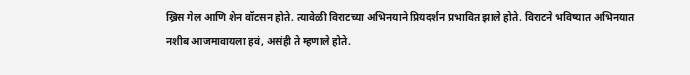ख्रिस गेल आणि शेन वॉटसन होते. त्यावेळी विराटच्या अभिनयाने प्रियदर्शन प्रभावित झाले होते. विराटने भविष्यात अभिनयात नशीब आजमावायला हवं, असंही ते म्हणाले होते.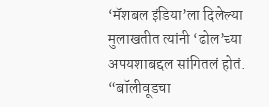‘मॅशबल इंडिया’ला दिलेल्या मुलाखतीत त्यांनी ‘ढोल’च्या अपयशाबद्दल सांगितलं होतं. “बॉलीवूडचा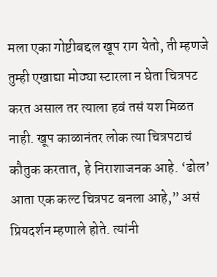मला एका गोष्टीबद्दल खूप राग येतो, ती म्हणजे तुम्ही एखाद्या मोठ्या स्टारला न घेता चित्रपट करत असाल तर त्याला हवं तसं यश मिळत नाही. खूप काळानंतर लोक त्या चित्रपटाचं कौतुक करतात, हे निराशाजनक आहे. ‘ढोल’ आता एक कल्ट चित्रपट बनला आहे,” असं प्रियदर्शन म्हणाले होते. त्यांनी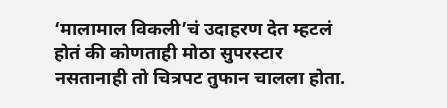‘मालामाल विकली’चं उदाहरण देत म्हटलं होतं की कोणताही मोठा सुपरस्टार नसतानाही तो चित्रपट तुफान चालला होता.